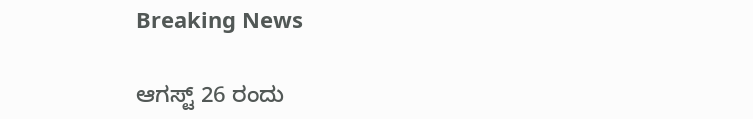Breaking News

ಆಗಸ್ಟ್ 26 ರಂದು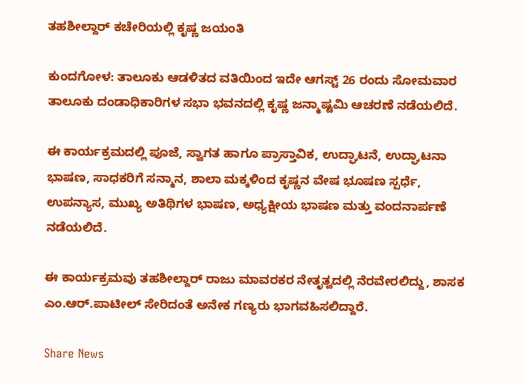ತಹಶೀಲ್ದಾ‌ರ್ ಕಚೇರಿಯಲ್ಲಿ ಕೃಷ್ಣ ಜಯಂತಿ

ಕುಂದಗೋಳ: ತಾಲೂಕು ಆಡಳಿತದ ವತಿಯಿಂದ ಇದೇ ಆಗಸ್ಟ್ 26 ರಂದು ಸೋಮವಾರ ತಾಲೂಕು ದಂಡಾಧಿಕಾರಿಗಳ ಸಭಾ ಭವನದಲ್ಲಿ ಕೃಷ್ಣ ಜನ್ಮಾಷ್ಟಮಿ ಆಚರಣೆ ನಡೆಯಲಿದೆ.

ಈ ಕಾರ್ಯಕ್ರಮದಲ್ಲಿ ಪೂಜೆ, ಸ್ವಾಗತ ಹಾಗೂ ಪ್ರಾಸ್ತಾವಿಕ, ಉದ್ಘಾಟನೆ, ಉದ್ಘಾಟನಾ ಭಾಷಣ, ಸಾಧಕರಿಗೆ ಸನ್ಮಾನ, ಶಾಲಾ ಮಕ್ಕಳಿಂದ ಕೃಷ್ಣನ ವೇಷ ಭೂಷಣ ಸ್ಪರ್ಧೆ, ಉಪನ್ಯಾಸ, ಮುಖ್ಯ ಅತಿಥಿಗಳ ಭಾಷಣ, ಅಧ್ಯಕ್ಷೀಯ ಭಾಷಣ ಮತ್ತು ವಂದನಾರ್ಪಣೆ ನಡೆಯಲಿದೆ.

ಈ ಕಾರ್ಯಕ್ರಮವು ತಹಶೀಲ್ದಾರ್ ರಾಜು ಮಾವರಕರ ನೇತೃತ್ವದಲ್ಲಿ ನೆರವೇರಲಿದ್ದು, ಶಾಸಕ ಎಂ.ಆ‌ರ್.ಪಾಟೀಲ್‌ ಸೇರಿದಂತೆ ಅನೇಕ ಗಣ್ಯರು ಭಾಗವಹಿಸಲಿದ್ದಾರೆ.

Share News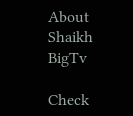About Shaikh BigTv

Check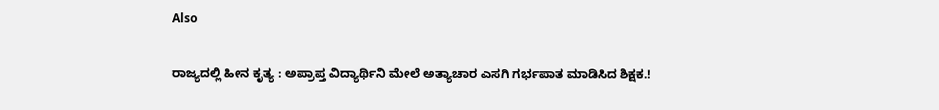Also

ರಾಜ್ಯದಲ್ಲಿ ಹೀನ ಕೃತ್ಯ : ಅಪ್ರಾಪ್ತ ವಿದ್ಯಾರ್ಥಿನಿ ಮೇಲೆ ಅತ್ಯಾಚಾರ ಎಸಗಿ ಗರ್ಭಪಾತ ಮಾಡಿಸಿದ ಶಿಕ್ಷಕ.!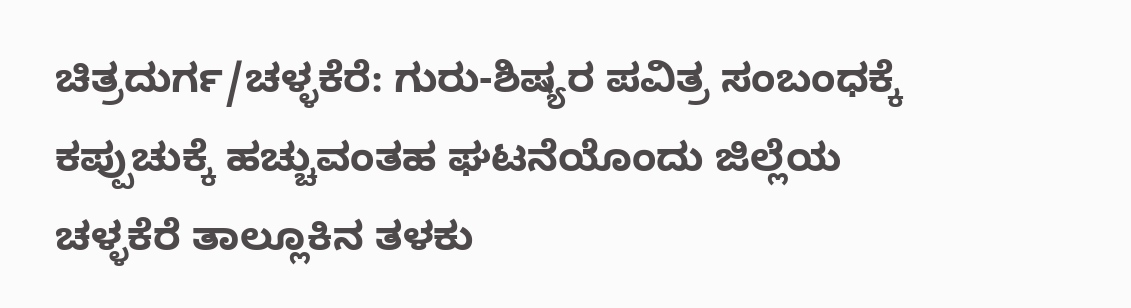ಚಿತ್ರದುರ್ಗ/ಚಳ್ಳಕೆರೆ: ಗುರು-ಶಿಷ್ಯರ ಪವಿತ್ರ ಸಂಬಂಧಕ್ಕೆ ಕಪ್ಪುಚುಕ್ಕೆ ಹಚ್ಚುವಂತಹ ಘಟನೆಯೊಂದು ಜಿಲ್ಲೆಯ ಚಳ್ಳಕೆರೆ ತಾಲ್ಲೂಕಿನ ತಳಕು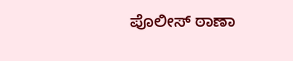ಪೊಲೀಸ್ ಠಾಣಾ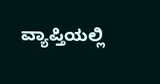ವ್ಯಾಪ್ತಿಯಲ್ಲಿ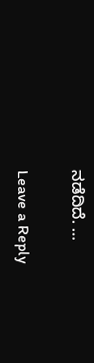ನಡೆದಿದೆ. …

Leave a Reply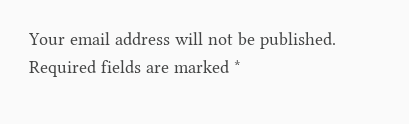Your email address will not be published. Required fields are marked *